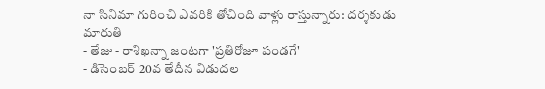నా సినిమా గురించి ఎవరికి తోచింది వాళ్లు రాస్తున్నారు: దర్శకుడు మారుతి
- తేజు - రాశిఖన్నా జంటగా 'ప్రతిరోజూ పండగే'
- డిసెంబర్ 20వ తేదీన విడుదల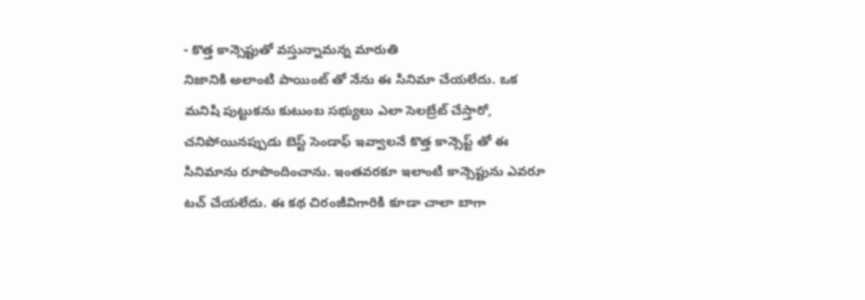- కొత్త కాన్సెప్టుతో వస్తున్నామన్న మారుతి
నిజానికి అలాంటి పాయింట్ తో నేను ఈ సినిమా చేయలేదు. ఒక మనిషి పుట్టుకను కుటుంబ సభ్యులు ఎలా సెలబ్రేట్ చేస్తారో, చనిపోయినప్పుడు బెస్ట్ సెండాఫ్ ఇవ్వాలనే కొత్త కాన్సెప్ట్ తో ఈ సినిమాను రూపొందించాను. ఇంతవరకూ ఇలాంటి కాన్సెప్టును ఎవరూ టచ్ చేయలేదు. ఈ కథ చిరంజీవిగారికి కూడా చాలా బాగా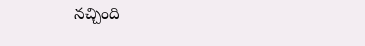నచ్చింది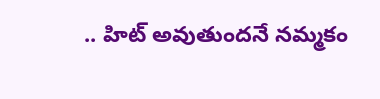.. హిట్ అవుతుందనే నమ్మకం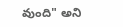వుంది" అని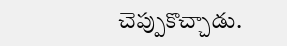చెప్పుకొచ్చాడు.